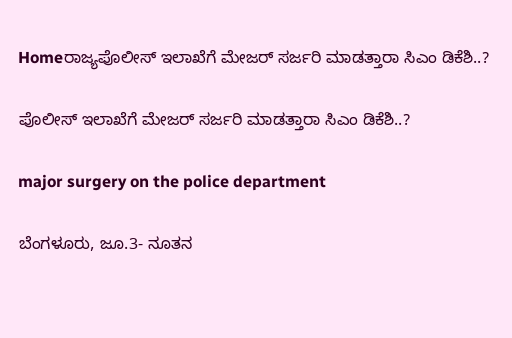Homeರಾಜ್ಯಪೊಲೀಸ್‌‍ ಇಲಾಖೆಗೆ ಮೇಜರ್‌ ಸರ್ಜರಿ ಮಾಡತ್ತಾರಾ ಸಿಎಂ ಡಿಕೆಶಿ..?

ಪೊಲೀಸ್‌‍ ಇಲಾಖೆಗೆ ಮೇಜರ್‌ ಸರ್ಜರಿ ಮಾಡತ್ತಾರಾ ಸಿಎಂ ಡಿಕೆಶಿ..?

major surgery on the police department

ಬೆಂಗಳೂರು, ಜೂ.3- ನೂತನ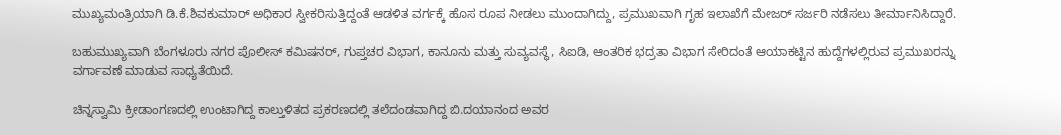ಮುಖ್ಯಮಂತ್ರಿಯಾಗಿ ಡಿ.ಕೆ.ಶಿವಕುಮಾರ್‌ ಅಧಿಕಾರ ಸ್ವೀಕರಿಸುತ್ತಿದ್ದಂತೆ ಆಡಳಿತ ವರ್ಗಕ್ಕೆ ಹೊಸ ರೂಪ ನೀಡಲು ಮುಂದಾಗಿದ್ದು, ಪ್ರಮುಖವಾಗಿ ಗೃಹ ಇಲಾಖೆಗೆ ಮೇಜರ್‌ ಸರ್ಜರಿ ನಡೆಸಲು ತೀರ್ಮಾನಿಸಿದ್ದಾರೆ.

ಬಹುಮುಖ್ಯವಾಗಿ ಬೆಂಗಳೂರು ನಗರ ಪೊಲೀಸ್‌‍ ಕಮಿಷನರ್‌, ಗುಪ್ತಚರ ವಿಭಾಗ, ಕಾನೂನು ಮತ್ತು ಸುವ್ಯವಸ್ಥೆ, ಸಿಐಡಿ, ಆಂತರಿಕ ಭದ್ರತಾ ವಿಭಾಗ ಸೇರಿದಂತೆ ಆಯಾಕಟ್ಟಿನ ಹುದ್ದೆಗಳಲ್ಲಿರುವ ಪ್ರಮುಖರನ್ನು ವರ್ಗಾವಣೆ ಮಾಡುವ ಸಾಧ್ಯತೆಯಿದೆ.

ಚಿನ್ನಸ್ವಾಮಿ ಕ್ರೀಡಾಂಗಣದಲ್ಲಿ ಉಂಟಾಗಿದ್ದ ಕಾಲ್ತುಳಿತದ ಪ್ರಕರಣದಲ್ಲಿ ತಲೆದಂಡವಾಗಿದ್ದ ಬಿ.ದಯಾನಂದ ಅವರ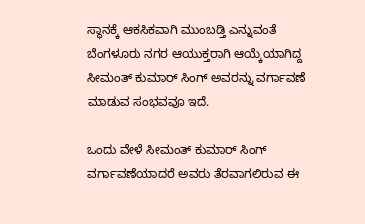ಸ್ಥಾನಕ್ಕೆ ಆಕಸಿಕವಾಗಿ ಮುಂಬಡ್ತಿ ಎನ್ನುವಂತೆ ಬೆಂಗಳೂರು ನಗರ ಆಯುಕ್ತರಾಗಿ ಆಯ್ಕೆಯಾಗಿದ್ದ ಸೀಮಂತ್‌ ಕುಮಾರ್‌ ಸಿಂಗ್‌ ಅವರನ್ನು ವರ್ಗಾವಣೆ ಮಾಡುವ ಸಂಭವವೂ ಇದೆ.

ಒಂದು ವೇಳೆ ಸೀಮಂತ್‌ ಕುಮಾರ್‌ ಸಿಂಗ್‌ ವರ್ಗಾವಣೆಯಾದರೆ ಅವರು ತೆರವಾಗಲಿರುವ ಈ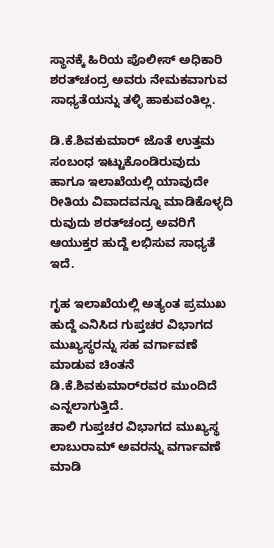ಸ್ಥಾನಕ್ಕೆ ಹಿರಿಯ ಪೊಲೀಸ್‌‍ ಅಧಿಕಾರಿ ಶರತ್‌ಚಂದ್ರ ಅವರು ನೇಮಕವಾಗುವ ಸಾಧ್ಯತೆಯನ್ನು ತಳ್ಳಿ ಹಾಕುವಂತಿಲ್ಲ.

ಡಿ.ಕೆ.ಶಿವಕುಮಾರ್‌ ಜೊತೆ ಉತ್ತಮ ಸಂಬಂಧ ಇಟ್ಟುಕೊಂಡಿರುವುದು ಹಾಗೂ ಇಲಾಖೆಯಲ್ಲಿ ಯಾವುದೇ ರೀತಿಯ ವಿವಾದವನ್ನೂ ಮಾಡಿಕೊಳ್ಳದಿ ರುವುದು ಶರತ್‌ಚಂದ್ರ ಅವರಿಗೆ ಆಯುಕ್ತರ ಹುದ್ದೆ ಲಭಿಸುವ ಸಾಧ್ಯತೆ ಇದೆ.

ಗೃಹ ಇಲಾಖೆಯಲ್ಲಿ ಅತ್ಯಂತ ಪ್ರಮುಖ ಹುದ್ದೆ ಎನಿಸಿದ ಗುಪ್ತಚರ ವಿಭಾಗದ ಮುಖ್ಯಸ್ಥರನ್ನು ಸಹ ವರ್ಗಾವಣೆ ಮಾಡುವ ಚಿಂತನೆ ಡಿ.ಕೆ.ಶಿವಕುಮಾರ್‌ರವರ ಮುಂದಿದೆ ಎನ್ನಲಾಗುತ್ತಿದೆ.
ಹಾಲಿ ಗುಪ್ತಚರ ವಿಭಾಗದ ಮುಖ್ಯಸ್ಥ ಲಾಬುರಾಮ್‌ ಅವರನ್ನು ವರ್ಗಾವಣೆ ಮಾಡಿ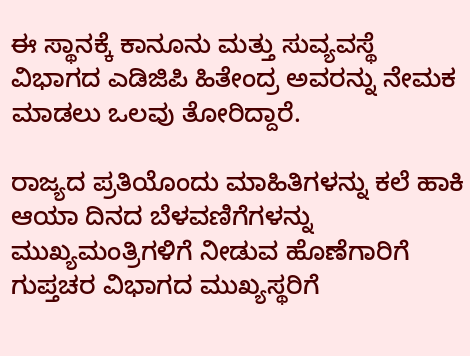ಈ ಸ್ಥಾನಕ್ಕೆ ಕಾನೂನು ಮತ್ತು ಸುವ್ಯವಸ್ಥೆ ವಿಭಾಗದ ಎಡಿಜಿಪಿ ಹಿತೇಂದ್ರ ಅವರನ್ನು ನೇಮಕ ಮಾಡಲು ಒಲವು ತೋರಿದ್ದಾರೆ.

ರಾಜ್ಯದ ಪ್ರತಿಯೊಂದು ಮಾಹಿತಿಗಳನ್ನು ಕಲೆ ಹಾಕಿ ಆಯಾ ದಿನದ ಬೆಳವಣಿಗೆಗಳನ್ನು ಮುಖ್ಯಮಂತ್ರಿಗಳಿಗೆ ನೀಡುವ ಹೊಣೆಗಾರಿಗೆ ಗುಪ್ತಚರ ವಿಭಾಗದ ಮುಖ್ಯಸ್ಥರಿಗೆ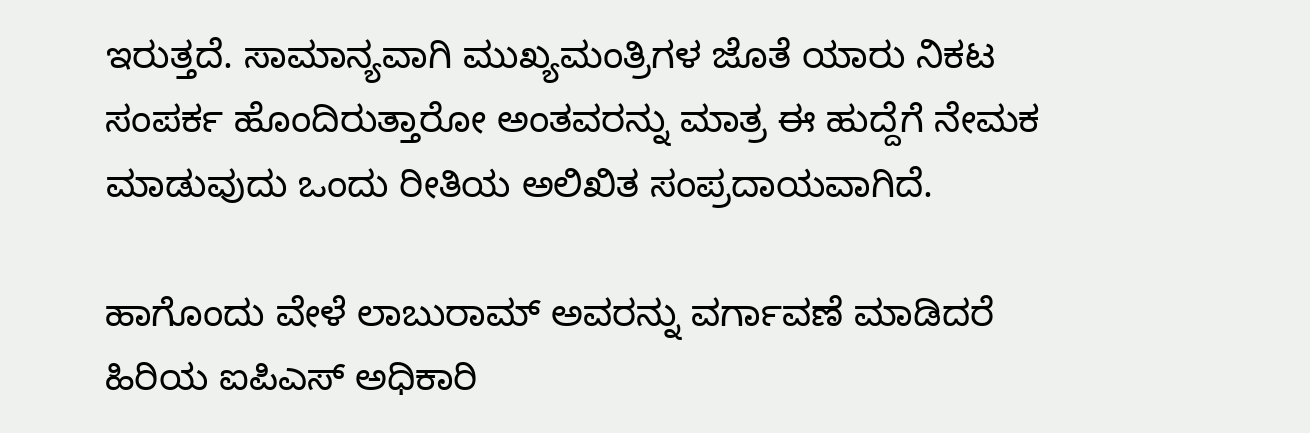ಇರುತ್ತದೆ. ಸಾಮಾನ್ಯವಾಗಿ ಮುಖ್ಯಮಂತ್ರಿಗಳ ಜೊತೆ ಯಾರು ನಿಕಟ ಸಂಪರ್ಕ ಹೊಂದಿರುತ್ತಾರೋ ಅಂತವರನ್ನು ಮಾತ್ರ ಈ ಹುದ್ದೆಗೆ ನೇಮಕ ಮಾಡುವುದು ಒಂದು ರೀತಿಯ ಅಲಿಖಿತ ಸಂಪ್ರದಾಯವಾಗಿದೆ.

ಹಾಗೊಂದು ವೇಳೆ ಲಾಬುರಾಮ್‌ ಅವರನ್ನು ವರ್ಗಾವಣೆ ಮಾಡಿದರೆ ಹಿರಿಯ ಐಪಿಎಸ್‌‍ ಅಧಿಕಾರಿ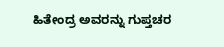ಹಿತೇಂದ್ರ ಅವರನ್ನು ಗುಪ್ತಚರ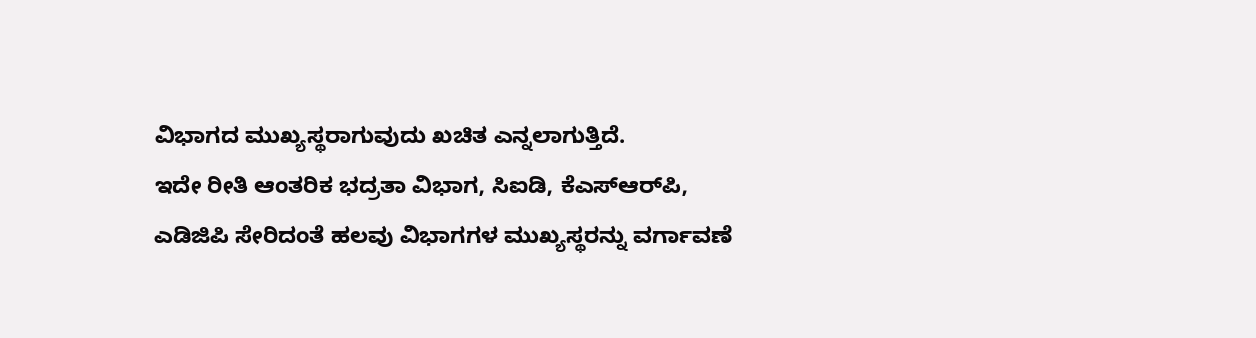ವಿಭಾಗದ ಮುಖ್ಯಸ್ಥರಾಗುವುದು ಖಚಿತ ಎನ್ನಲಾಗುತ್ತಿದೆ.
ಇದೇ ರೀತಿ ಆಂತರಿಕ ಭದ್ರತಾ ವಿಭಾಗ, ಸಿಐಡಿ, ಕೆಎಸ್‌‍ಆರ್‌ಪಿ, ಎಡಿಜಿಪಿ ಸೇರಿದಂತೆ ಹಲವು ವಿಭಾಗಗಳ ಮುಖ್ಯಸ್ಥರನ್ನು ವರ್ಗಾವಣೆ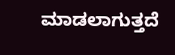ಮಾಡಲಾಗುತ್ತದೆ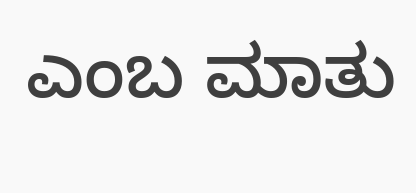ಎಂಬ ಮಾತು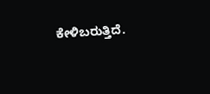ಕೇಳಿಬರುತ್ತಿದೆ.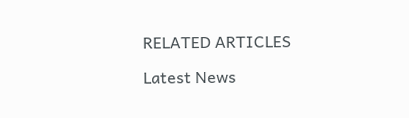RELATED ARTICLES

Latest News